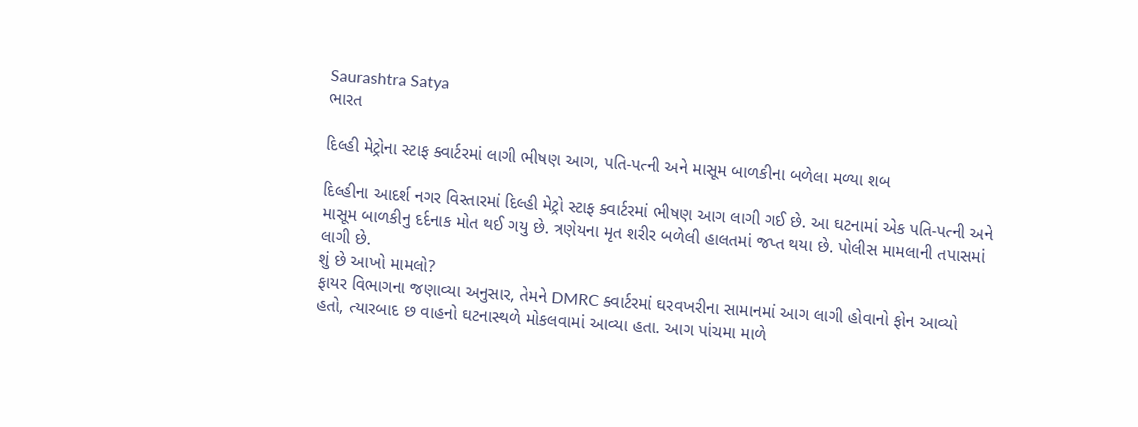Saurashtra Satya
ભારત

દિલ્હી મેટ્રોના સ્ટાફ ક્વાર્ટરમાં લાગી ભીષણ આગ, પતિ-પત્ની અને માસૂમ બાળકીના બળેલા મળ્યા શબ

દિલ્હીના આદર્શ નગર વિસ્તારમાં દિલ્હી મેટ્રો સ્ટાફ ક્વાર્ટરમાં ભીષણ આગ લાગી ગઈ છે. આ ઘટનામાં એક પતિ-પત્ની અને માસૂમ બાળકીનુ દર્દનાક મોત થઈ ગયુ છે. ત્રણેયના મૃત શરીર બળેલી હાલતમાં જપ્ત થયા છે. પોલીસ મામલાની તપાસમાં લાગી છે.
શું છે આખો મામલો?
ફાયર વિભાગના જણાવ્યા અનુસાર, તેમને DMRC ક્વાર્ટરમાં ઘરવખરીના સામાનમાં આગ લાગી હોવાનો ફોન આવ્યો હતો, ત્યારબાદ છ વાહનો ઘટનાસ્થળે મોકલવામાં આવ્યા હતા. આગ પાંચમા માળે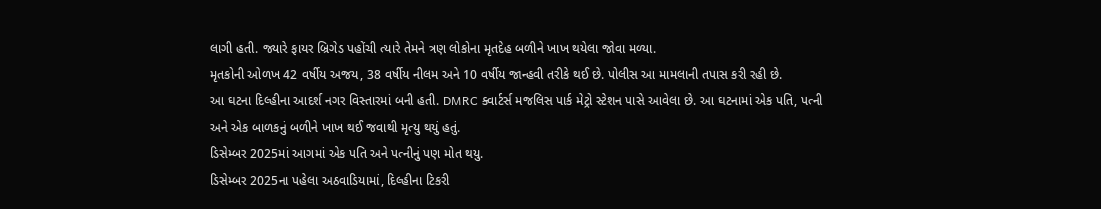લાગી હતી. જ્યારે ફાયર બ્રિગેડ પહોંચી ત્યારે તેમને ત્રણ લોકોના મૃતદેહ બળીને ખાખ થયેલા જોવા મળ્યા.
મૃતકોની ઓળખ 42 વર્ષીય અજય, 38 વર્ષીય નીલમ અને 10 વર્ષીય જાન્હવી તરીકે થઈ છે. પોલીસ આ મામલાની તપાસ કરી રહી છે.
આ ઘટના દિલ્હીના આદર્શ નગર વિસ્તારમાં બની હતી. DMRC ક્વાર્ટર્સ મજલિસ પાર્ક મેટ્રો સ્ટેશન પાસે આવેલા છે. આ ઘટનામાં એક પતિ, પત્ની અને એક બાળકનું બળીને ખાખ થઈ જવાથી મૃત્યુ થયું હતું.
ડિસેમ્બર 2025માં આગમાં એક પતિ અને પત્નીનું પણ મોત થયુ.
ડિસેમ્બર 2025ના પહેલા અઠવાડિયામાં, દિલ્હીના ટિકરી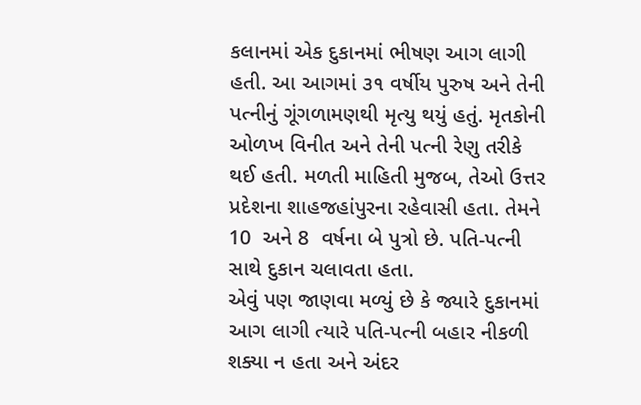કલાનમાં એક દુકાનમાં ભીષણ આગ લાગી હતી. આ આગમાં ૩૧ વર્ષીય પુરુષ અને તેની પત્નીનું ગૂંગળામણથી મૃત્યુ થયું હતું. મૃતકોની ઓળખ વિનીત અને તેની પત્ની રેણુ તરીકે થઈ હતી. મળતી માહિતી મુજબ, તેઓ ઉત્તર પ્રદેશના શાહજહાંપુરના રહેવાસી હતા. તેમને 10  અને 8  વર્ષના બે પુત્રો છે. પતિ-પત્ની સાથે દુકાન ચલાવતા હતા.
એવું પણ જાણવા મળ્યું છે કે જ્યારે દુકાનમાં આગ લાગી ત્યારે પતિ-પત્ની બહાર નીકળી શક્યા ન હતા અને અંદર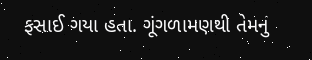ફસાઈ ગયા હતા. ગૂંગળામણથી તેમનું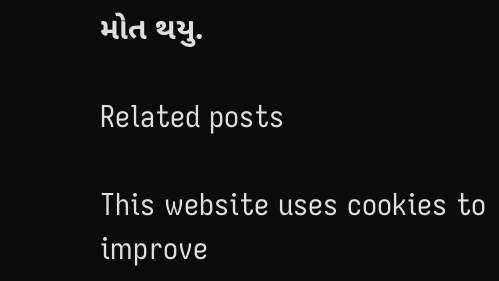મોત થયુ.

Related posts

This website uses cookies to improve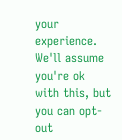your experience. We'll assume you're ok with this, but you can opt-out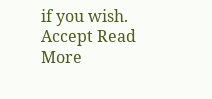if you wish. Accept Read More